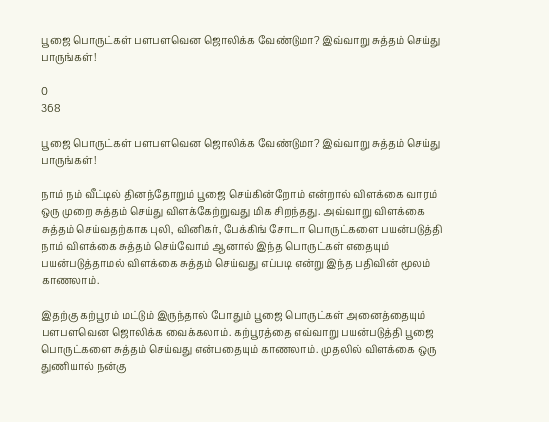பூஜை பொருட்கள் பளபளவென ஜொலிக்க வேண்டுமா? இவ்வாறு சுத்தம் செய்து பாருங்கள்!

0
368

பூஜை பொருட்கள் பளபளவென ஜொலிக்க வேண்டுமா? இவ்வாறு சுத்தம் செய்து பாருங்கள்!

நாம் நம் வீட்டில் தினந்தோறும் பூஜை செய்கின்றோம் என்றால் விளக்கை வாரம் ஒரு முறை சுத்தம் செய்து விளக்கேற்றுவது மிக சிறந்தது. அவ்வாறு விளக்கை சுத்தம் செய்வதற்காக புலி, வினிகர், பேக்கிங் சோடா பொருட்களை பயன்படுத்தி நாம் விளக்கை சுத்தம் செய்வோம் ஆனால் இந்த பொருட்கள் எதையும் பயன்படுத்தாமல் விளக்கை சுத்தம் செய்வது எப்படி என்று இந்த பதிவின் மூலம் காணலாம்.

இதற்கு கற்பூரம் மட்டும் இருந்தால் போதும் பூஜை பொருட்கள் அனைத்தையும் பளபளவென ஜொலிக்க வைக்கலாம். கற்பூரத்தை எவ்வாறு பயன்படுத்தி பூஜை பொருட்களை சுத்தம் செய்வது என்பதையும் காணலாம். முதலில் விளக்கை ஒரு துணியால் நன்கு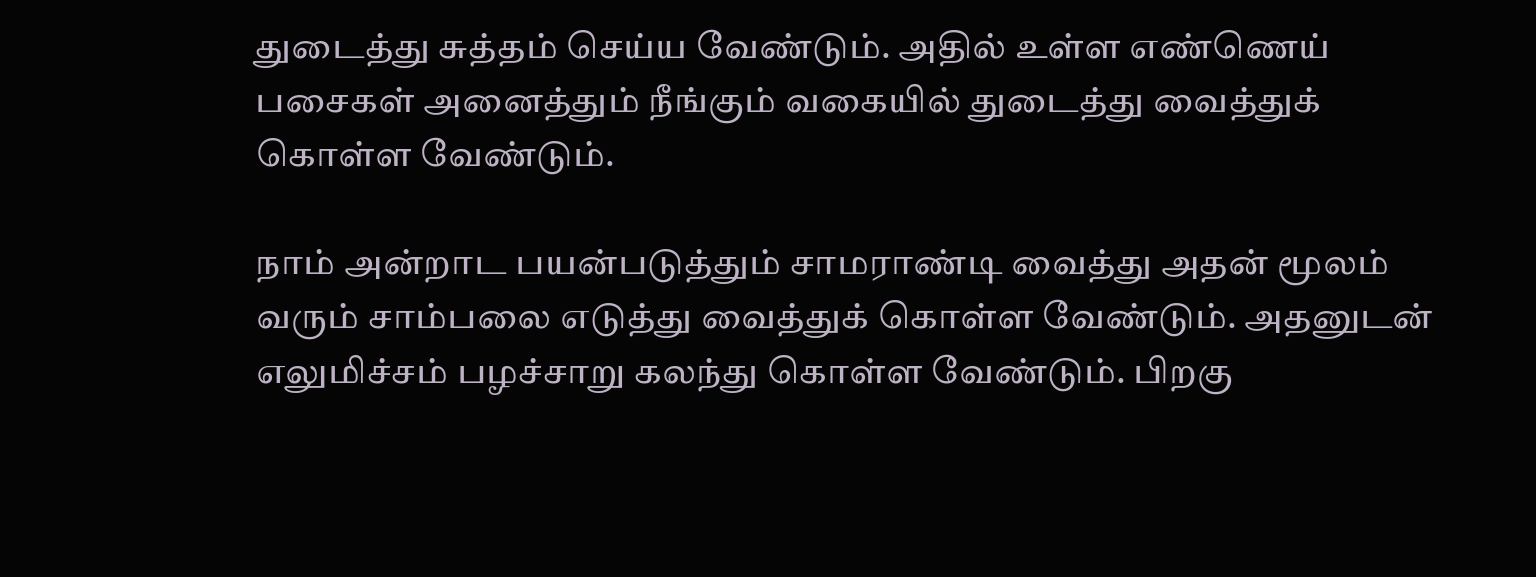துடைத்து சுத்தம் செய்ய வேண்டும். அதில் உள்ள எண்ணெய் பசைகள் அனைத்தும் நீங்கும் வகையில் துடைத்து வைத்துக் கொள்ள வேண்டும்.

நாம் அன்றாட பயன்படுத்தும் சாமராண்டி வைத்து அதன் மூலம் வரும் சாம்பலை எடுத்து வைத்துக் கொள்ள வேண்டும். அதனுடன் எலுமிச்சம் பழச்சாறு கலந்து கொள்ள வேண்டும். பிறகு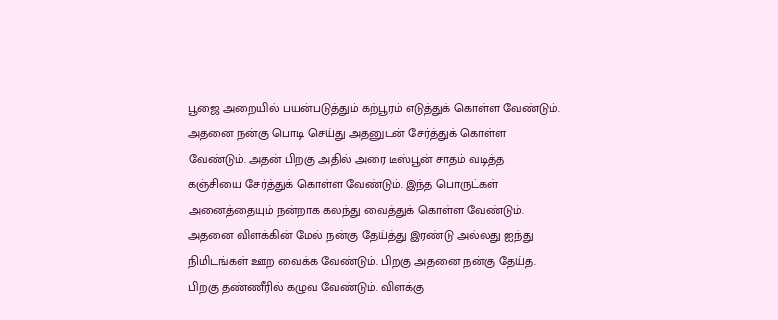பூஜை அறையில் பயன்படுத்தும் கற்பூரம் எடுத்துக் கொள்ள வேண்டும். அதனை நன்கு பொடி செய்து அதனுடன் சேர்த்துக் கொள்ள வேண்டும். அதன் பிறகு அதில் அரை டீஸ்பூன் சாதம் வடித்த கஞ்சியை சேர்த்துக் கொள்ள வேண்டும். இந்த பொருட்கள் அனைத்தையும் நன்றாக கலந்து வைத்துக் கொள்ள வேண்டும். அதனை விளக்கின் மேல் நன்கு தேய்த்து இரண்டு அல்லது ஐந்து நிமிடங்கள் ஊற வைக்க வேண்டும். பிறகு அதனை நன்கு தேய்த. பிறகு தண்ணீரில் கழுவ வேண்டும். விளக்கு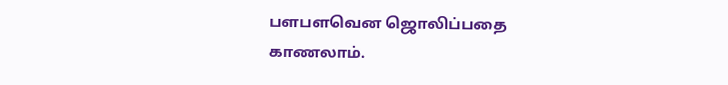பளபளவென ஜொலிப்பதை காணலாம்.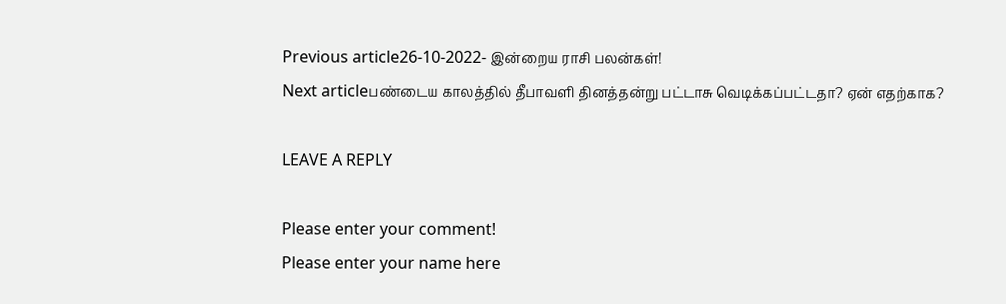Previous article26-10-2022- இன்றைய ராசி பலன்கள்!
Next articleபண்டைய காலத்தில் தீபாவளி தினத்தன்று பட்டாசு வெடிக்கப்பட்டதா? ஏன் எதற்காக?

LEAVE A REPLY

Please enter your comment!
Please enter your name here